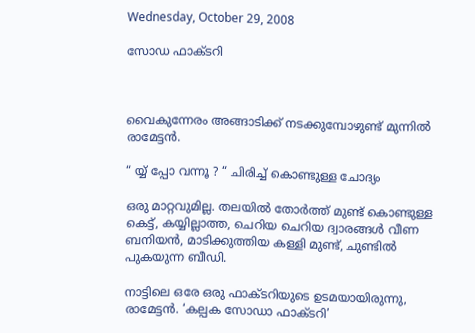Wednesday, October 29, 2008

സോഡ ഫാക്ടറി



വൈകുന്നേരം അങ്ങാടിക്ക് നടക്കുമ്പോഴുണ്ട് മുന്നില്‍ രാമേട്ടന്‍.

“ യ്യ് പ്പോ വന്നൂ ? “ ചിരിച്ച് കൊണ്ടുള്ള ചോദ്യം

ഒരു മാറ്റവുമില്ല. തലയില്‍ തോര്‍ത്ത് മുണ്ട് കൊണ്ടുള്ള കെട്ട്, കയ്യില്ലാത്ത, ചെറിയ ചെറിയ ദ്വാരങ്ങള്‍ വീണ ബനിയന്‍, മാടിക്കുത്തിയ കള്ളി മുണ്ട്, ചുണ്ടില്‍ പുകയുന്ന ബീഡി.

നാട്ടിലെ ഒരേ ഒരു ഫാക്ടറിയുടെ ഉടമയായിരുന്നു, രാമേട്ടന്‍. ‘കല്പക സോഡാ ഫാക്ടറി’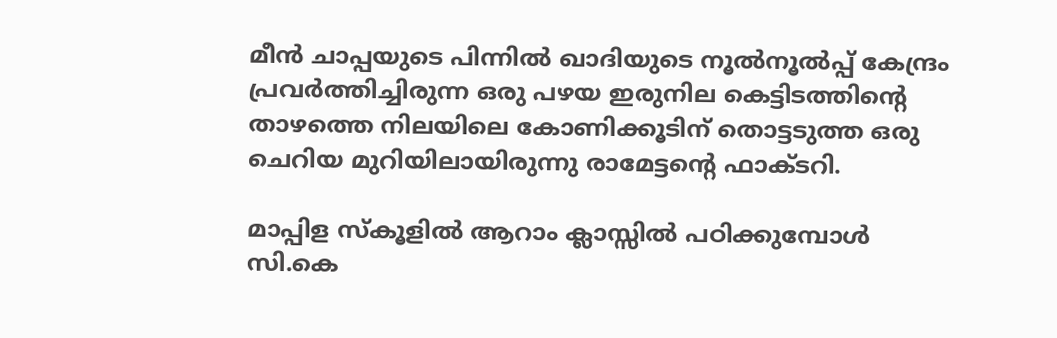മീന്‍ ചാപ്പയുടെ പിന്നില്‍ ഖാദിയുടെ നൂല്‍നൂല്‍പ്പ് കേന്ദ്രം പ്രവര്‍ത്തിച്ചിരുന്ന ഒരു പഴയ ഇരുനില കെട്ടിടത്തിന്റെ താഴത്തെ നിലയിലെ കോണിക്കൂടിന് തൊട്ടടുത്ത ഒരു ചെറിയ മുറിയിലായിരുന്നു രാമേട്ടന്റെ ഫാക്ടറി.

മാപ്പിള സ്കൂളില്‍ ആറാം ക്ലാസ്സില്‍ പഠിക്കുമ്പോള്‍ സി.കെ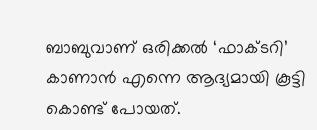ബാബുവാണ് ഒരിക്കല്‍ ‘ഫാക്ടറി’ കാണാന്‍ എന്നെ ആദ്യമായി കൂട്ടി കൊണ്ട് പോയത്.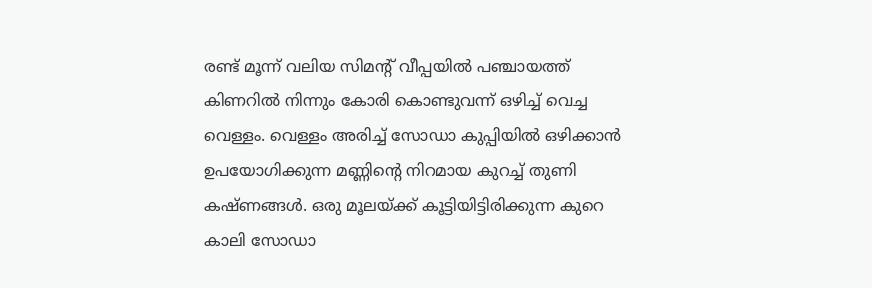രണ്ട് മൂന്ന് വലിയ സിമന്റ് വീപ്പയില്‍ പഞ്ചായത്ത് കിണറില്‍ നിന്നും കോരി കൊണ്ടുവന്ന് ഒഴിച്ച് വെച്ച വെള്ളം. വെള്ളം അരിച്ച് സോഡാ കുപ്പിയില്‍ ഒഴിക്കാന്‍ ഉപയോഗിക്കുന്ന മണ്ണിന്റെ നിറമാ‍യ കുറച്ച് തുണി കഷ്ണങ്ങള്‍. ഒരു മൂലയ്ക്ക് കൂട്ടിയിട്ടിരിക്കുന്ന കുറെ കാലി സോഡാ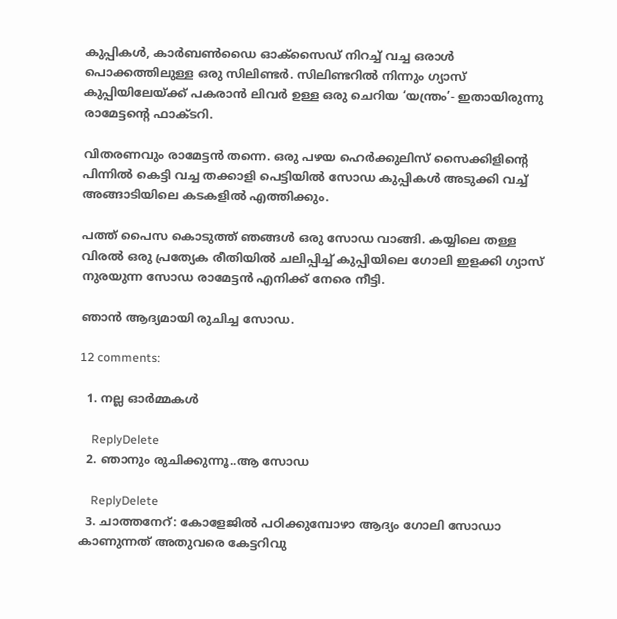കുപ്പികള്‍, കാര്‍ബണ്‍‌ഡൈ ഓക്സൈഡ് നിറച്ച് വച്ച ഒരാള്‍ പൊക്കത്തിലുള്ള ഒരു സിലിണ്ടര്‍. സിലിണ്ടറില്‍ നിന്നും ഗ്യാസ് കുപ്പിയിലേയ്ക്ക് പകരാന്‍ ലിവര്‍ ഉള്ള ഒരു ചെറിയ ‘യന്ത്രം’- ഇതായിരുന്നു രാമേട്ടന്റെ ഫാക്ടറി.

വിതരണവും രാമേട്ടന്‍ തന്നെ. ഒരു പഴയ ഹെര്‍ക്കുലിസ് സൈക്കിളിന്റെ പിന്നില്‍ കെട്ടി വച്ച തക്കാളി പെട്ടിയില്‍ സോഡ കുപ്പികള്‍ അടുക്കി വച്ച് അങ്ങാടിയിലെ കടകളില്‍ എത്തിക്കും.

പത്ത് പൈസ കൊടുത്ത് ഞങ്ങള്‍ ഒരു സോഡ വാങ്ങി. കയ്യിലെ തള്ള വിരല്‍ ഒരു പ്രത്യേക രീതിയില്‍ ചലിപ്പിച്ച് കുപ്പിയിലെ ഗോലി ഇളക്കി ഗ്യാസ് നുരയുന്ന സോഡ രാമേട്ടന്‍ എനിക്ക് നേരെ നീട്ടി.

ഞാന്‍ ആദ്യമായി രുചിച്ച സോഡ.

12 comments:

  1. നല്ല ഓര്‍മ്മകള്‍

    ReplyDelete
  2. ഞാനും രുചിക്കുന്നൂ..ആ സോഡ

    ReplyDelete
  3. ചാത്തനേറ്: കോളേജില്‍ പഠിക്കുമ്പോഴാ ആദ്യം ഗോലി സോഡാ കാണുന്നത് അതുവരെ കേട്ടറിവു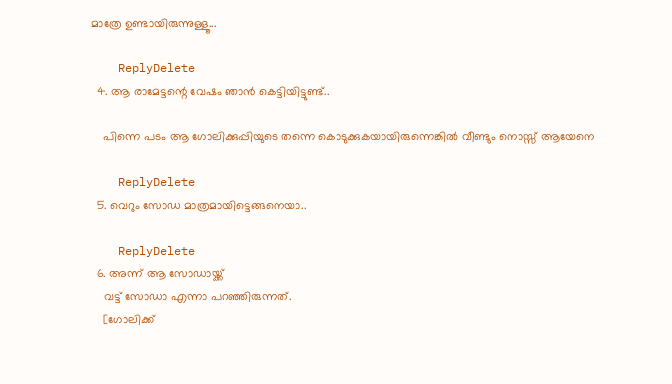മാത്രേ ഉണ്ടായിരുന്നുള്ളൂ...

    ReplyDelete
  4. ആ രാമേട്ടന്റെ വേഷം ഞാന്‍ കെട്ടിയിട്ടുണ്ട്..

    പിന്നെ പടം ആ ഗോലിക്കുപ്പിയുടെ തന്നെ കൊടുക്കുകയായിരുന്നെങ്കില്‍ വീണ്ടും നൊസ്സ് ആയേനെ

    ReplyDelete
  5. വെറും സോഡ മാത്രമായിട്ടെങ്ങനെയാ..

    ReplyDelete
  6. അന്ന് ആ സോഡായ്ക്ക്
    വട്ട് സോഡാ എന്നാ പറഞ്ഞിരുന്നത്.
    [ഗോലിക്ക്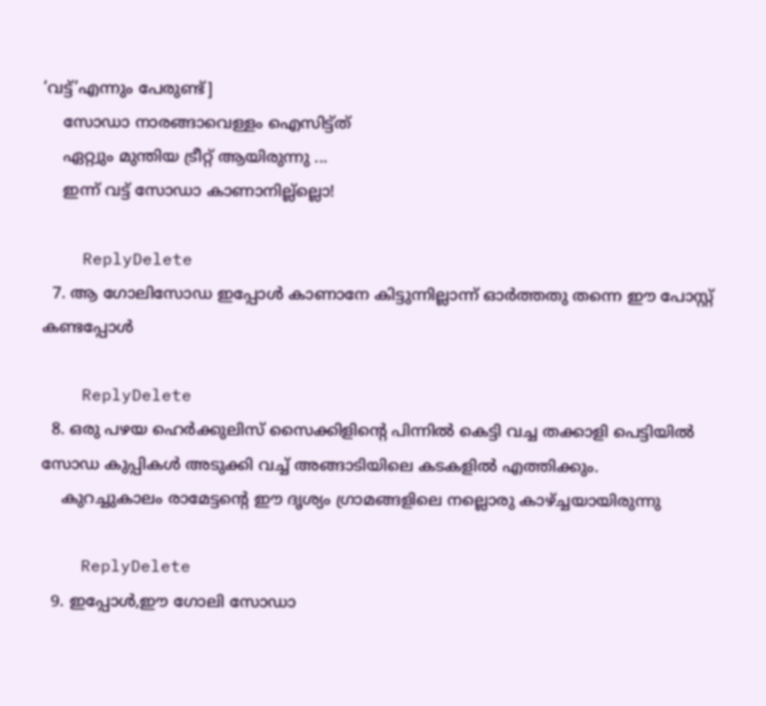‘വട്ട്’എന്നും പേരുണ്ട്]
    സോഡാ നാരങ്ങാവെള്ളം ഐസിട്ട്ത്
    ഏറ്റ്വും മുന്തിയ ട്രീറ്റ് ആയിരുന്നു ...
    ഇന്ന് വട്ട് സോഡാ കാണാനില്ല്ല്ലൊ!

    ReplyDelete
  7. ആ ഗോലിസോഡ ഇപ്പോൾ കാണാനേ കിട്ടുന്നില്ലാന്ന് ഓർത്തതു തന്നെ ഈ പോസ്റ്റ് കണ്ടപ്പോൾ

    ReplyDelete
  8. ഒരു പഴയ ഹെര്‍ക്കുലിസ് സൈക്കിളിന്റെ പിന്നില്‍ കെട്ടി വച്ച തക്കാളി പെട്ടിയില്‍ സോഡ കുപ്പികള്‍ അടുക്കി വച്ച് അങ്ങാടിയിലെ കടകളില്‍ എത്തിക്കും.
    കുറച്ചുകാലം രാമേട്ടന്റെ ഈ ദൃശ്യം ഗ്രാമങ്ങളിലെ നല്ലൊരു കാഴ്ച്ചയായിരുന്നു

    ReplyDelete
  9. ഇപ്പോള്‍,ഈ ഗോലി സോഡാ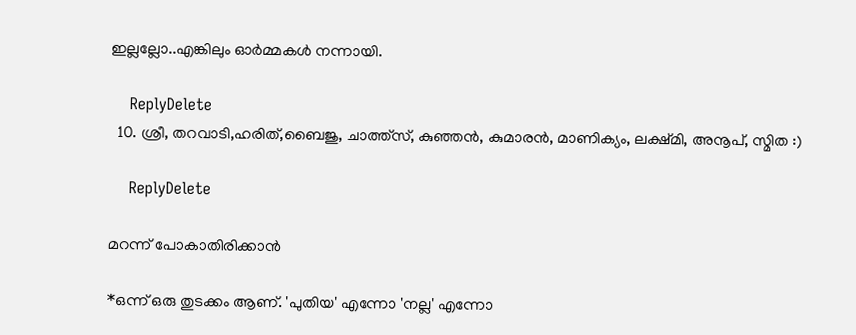ഇല്ലല്ലോ..എങ്കിലും ഓര്‍മ്മകള്‍ നന്നായി.

    ReplyDelete
  10. ശ്രീ, തറവാടി,ഹരിത്,ബൈജു, ചാത്ത്സ്, കുഞ്ഞന്‍, കുമാരന്‍, മാണിക്യം, ലക്ഷ്മി, അനൂപ്, സ്മിത :)

    ReplyDelete

മറന്ന് പോകാതിരിക്കാൻ

*ഒന്ന് ഒരു തുടക്കം ആണ്. 'പുതിയ' എന്നോ 'നല്ല' എന്നോ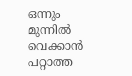ഒന്നും മുന്നിൽ വെക്കാൻ പറ്റാത്ത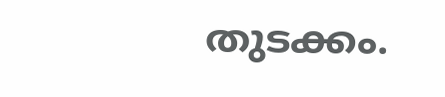തുടക്കം.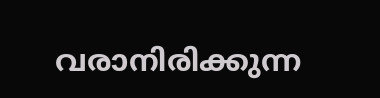വരാനിരിക്കുന്ന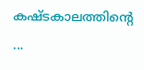കഷ്ടകാലത്തിൻ്റെ ...